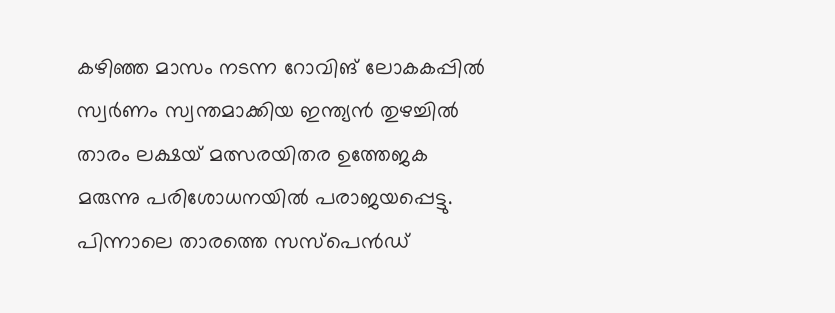കഴിഞ്ഞ മാസം നടന്ന റോവിങ് ലോകകപ്പിൽ സ്വർണം സ്വന്തമാക്കിയ ഇന്ത്യൻ തുഴച്ചിൽ താരം ലക്ഷയ് മത്സരയിതര ഉത്തേജക മരുന്നു പരിശോധനയിൽ പരാജയപ്പെട്ടു. പിന്നാലെ താരത്തെ സസ്പെൻഡ്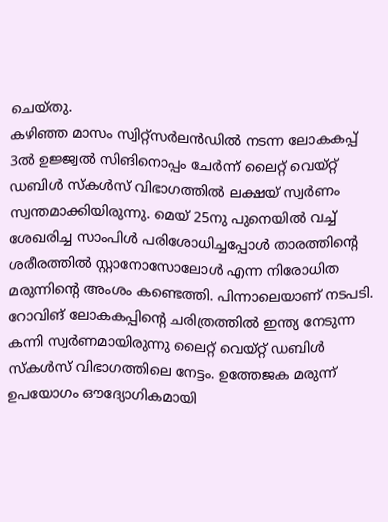ചെയ്തു.
കഴിഞ്ഞ മാസം സ്വിറ്റ്സർലൻഡിൽ നടന്ന ലോകകപ്പ് 3ൽ ഉജ്ജ്വൽ സിങിനൊപ്പം ചേർന്ന് ലൈറ്റ് വെയ്റ്റ് ഡബിൾ സ്കൾസ് വിഭാഗത്തിൽ ലക്ഷയ് സ്വർണം സ്വന്തമാക്കിയിരുന്നു. മെയ് 25നു പുനെയിൽ വച്ച് ശേഖരിച്ച സാംപിൾ പരിശോധിച്ചപ്പോൾ താരത്തിന്റെ ശരീരത്തിൽ സ്റ്റാനോസോലോൾ എന്ന നിരോധിത മരുന്നിന്റെ അംശം കണ്ടെത്തി. പിന്നാലെയാണ് നടപടി.
റോവിങ് ലോകകപ്പിന്റെ ചരിത്രത്തിൽ ഇന്ത്യ നേടുന്ന കന്നി സ്വർണമായിരുന്നു ലൈറ്റ് വെയ്റ്റ് ഡബിൾ സ്കൾസ് വിഭാഗത്തിലെ നേട്ടം. ഉത്തേജക മരുന്ന് ഉപയോഗം ഔദ്യോഗികമായി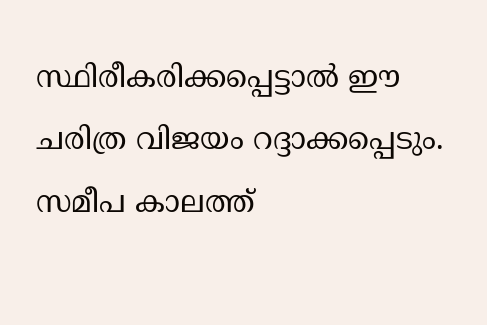സ്ഥിരീകരിക്കപ്പെട്ടാൽ ഈ ചരിത്ര വിജയം റദ്ദാക്കപ്പെടും.
സമീപ കാലത്ത്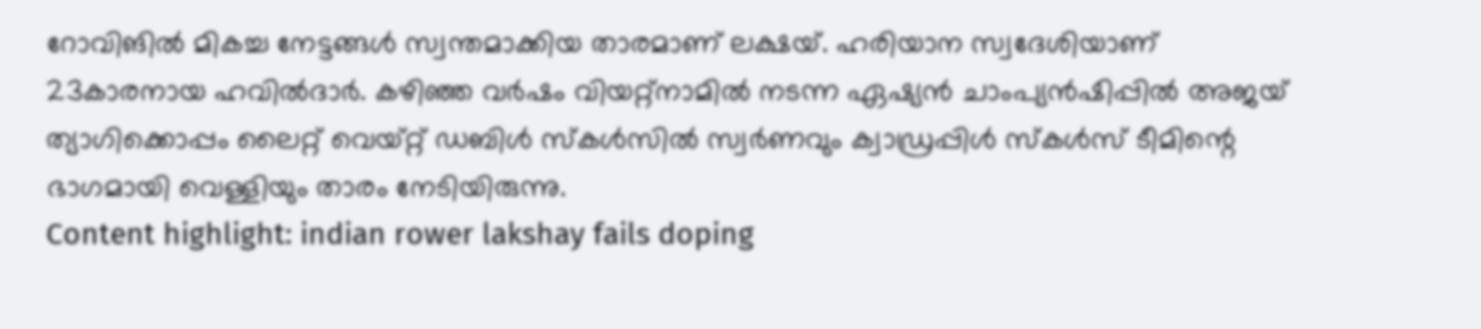റോവിങിൽ മികച്ച നേട്ടങ്ങൾ സ്വന്തമാക്കിയ താരമാണ് ലക്ഷയ്. ഹരിയാന സ്വദേശിയാണ് 23കാരനായ ഹവിൽദാർ. കഴിഞ്ഞ വർഷം വിയറ്റ്നാമിൽ നടന്ന ഏഷ്യൻ ചാംപ്യൻഷിപ്പിൽ അജയ് ത്യാഗിക്കൊപ്പം ലൈറ്റ് വെയ്റ്റ് ഡബിൾ സ്കൾസിൽ സ്വർണവും ക്വാഡ്രപ്പിൾ സ്കൾസ് ടീമിന്റെ ഭാഗമായി വെള്ളിയും താരം നേടിയിരുന്നു.
Content highlight: indian rower lakshay fails doping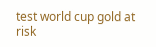test world cup gold at risk